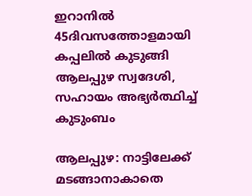ഇറാനിൽ 45ദിവസത്തോളമായി കപ്പലിൽ കുടുങ്ങി ആലപ്പുഴ സ്വദേശി, സഹായം അഭ്യർത്ഥിച്ച് കുടുംബം

ആലപ്പുഴ: നാട്ടിലേക്ക് മടങ്ങാനാകാതെ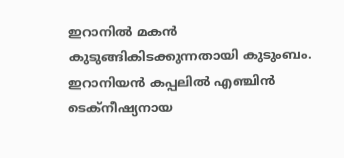ഇറാനിൽ മകൻ കുടുങ്ങികിടക്കുന്നതായി കുടുംബം. ഇറാനിയൻ കപ്പലിൽ എഞ്ചിൻ ടെക്നീഷ്യനായ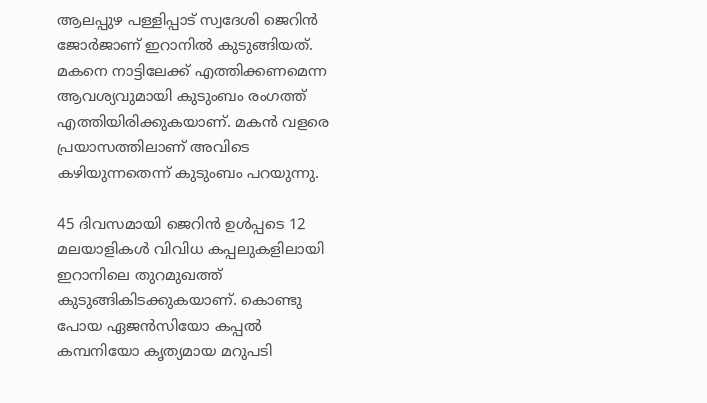ആലപ്പുഴ പള്ളിപ്പാട് സ്വദേശി ജെറിൻ ജോർജാണ് ഇറാനിൽ കുടുങ്ങിയത്. മകനെ നാട്ടിലേക്ക് എത്തിക്കണമെന്ന ആവശ്യവുമായി കുടുംബം രംഗത്ത് എത്തിയിരിക്കുകയാണ്. മകൻ വളരെ പ്രയാസത്തിലാണ് അവിടെ കഴിയുന്നതെന്ന് കുടുംബം പറയുന്നു.

45 ദിവസമായി ജെറിൻ ഉൾപ്പടെ 12 മലയാളികൾ വിവിധ കപ്പലുകളിലായി ഇറാനിലെ തുറമുഖത്ത് കുടുങ്ങികിടക്കുകയാണ്. കൊണ്ടു പോയ ഏജൻസിയോ കപ്പൽ കമ്പനിയോ കൃത്യമായ മറുപടി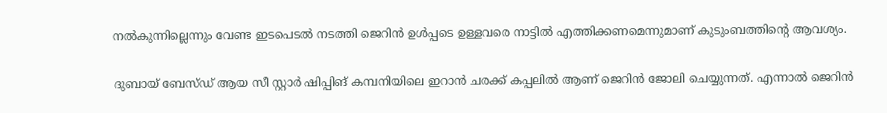നൽകുന്നില്ലെന്നും വേണ്ട ഇടപെടൽ നടത്തി ജെറിൻ ഉൾപ്പടെ ഉള്ളവരെ നാട്ടിൽ എത്തിക്കണമെന്നുമാണ് കുടുംബത്തിന്റെ ആവശ്യം.

ദുബായ് ബേസ്ഡ് ആയ സീ സ്റ്റാർ ഷിപ്പിങ് കമ്പനിയിലെ ഇറാൻ ചരക്ക് കപ്പലിൽ ആണ് ജെറിൻ ജോലി ചെയ്യുന്നത്. എന്നാൽ ജെറിൻ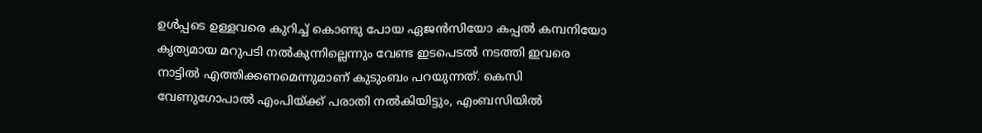ഉൾപ്പടെ ഉള്ളവരെ കുറിച്ച് കൊണ്ടു പോയ ഏജൻസിയോ കപ്പൽ കമ്പനിയോ കൃത്യമായ മറുപടി നൽകുന്നില്ലെന്നും വേണ്ട ഇടപെടൽ നടത്തി ഇവരെ നാട്ടിൽ എത്തിക്കണമെന്നുമാണ് കുടുംബം പറയുന്നത്. കെസി വേണുഗോപാൽ എംപിയ്ക്ക് പരാതി നൽകിയിട്ടും, എംബസിയിൽ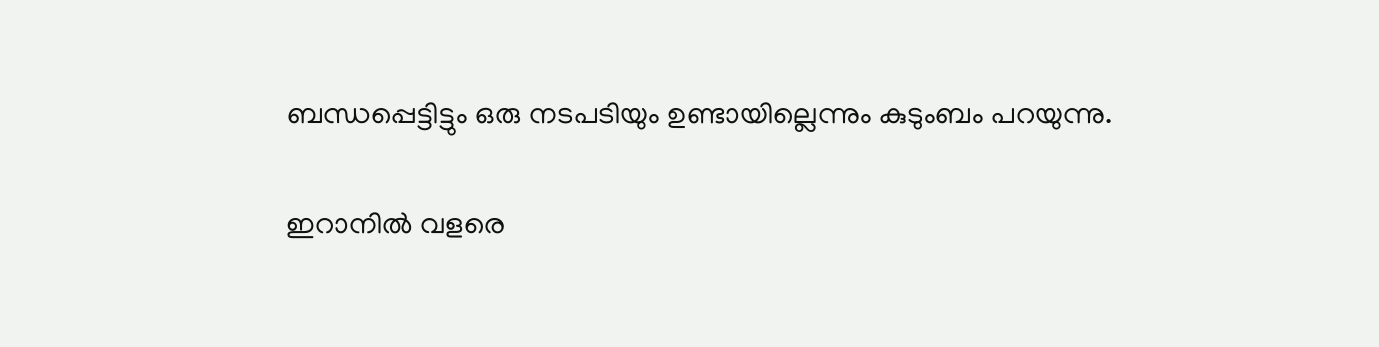ബന്ധപ്പെട്ടിട്ടും ഒരു നടപടിയും ഉണ്ടായില്ലെന്നും കുടുംബം പറയുന്നു.

ഇറാനിൽ വളരെ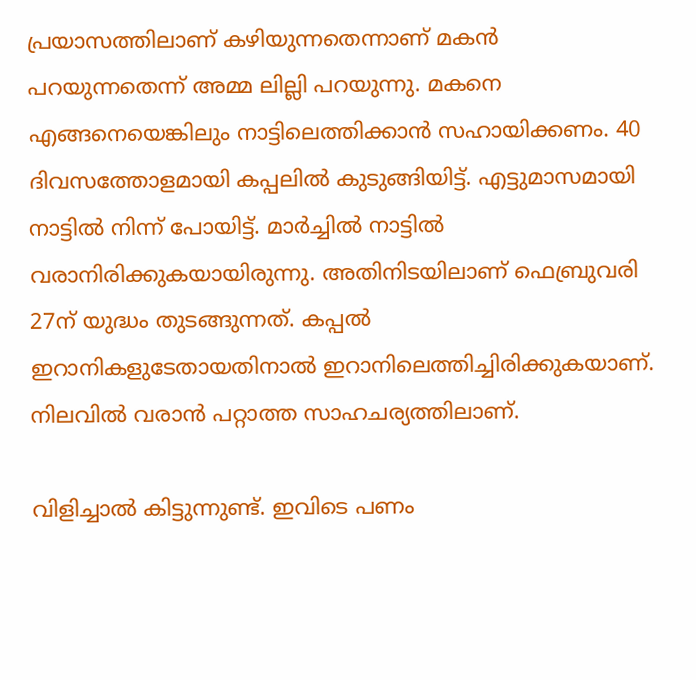പ്രയാസത്തിലാണ് കഴിയുന്നതെന്നാണ് മകൻ പറയുന്നതെന്ന് അമ്മ ലില്ലി പറയുന്നു. മകനെ എങ്ങനെയെങ്കിലും നാട്ടിലെത്തിക്കാൻ സഹായിക്കണം. 40 ദിവസത്തോളമായി കപ്പലിൽ കുടുങ്ങിയിട്ട്. എട്ടുമാസമായി നാട്ടിൽ നിന്ന് പോയിട്ട്. മാർച്ചിൽ നാട്ടിൽ വരാനിരിക്കുകയായിരുന്നു. അതിനിടയിലാണ് ഫെബ്രുവരി 27ന് യുദ്ധം തുടങ്ങുന്നത്. കപ്പൽ ഇറാനികളുടേതായതിനാൽ ഇറാനിലെത്തിച്ചിരിക്കുകയാണ്. നിലവിൽ വരാൻ പറ്റാത്ത സാഹചര്യത്തിലാണ്.

വിളിച്ചാൽ കിട്ടുന്നുണ്ട്. ഇവിടെ പണം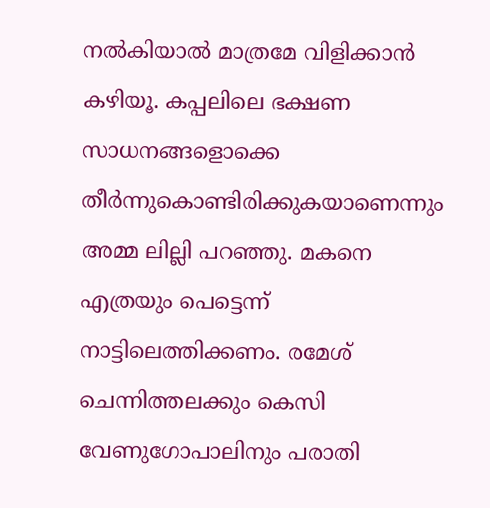നൽകിയാൽ മാത്രമേ വിളിക്കാൻ കഴിയൂ. കപ്പലിലെ ഭക്ഷണ സാധനങ്ങളൊക്കെ തീർന്നുകൊണ്ടിരിക്കുകയാണെന്നും അമ്മ ലില്ലി പറഞ്ഞു. മകനെ എത്രയും പെട്ടെന്ന് നാട്ടിലെത്തിക്കണം. രമേശ് ചെന്നിത്തലക്കും കെസി വേണുഗോപാലിനും പരാതി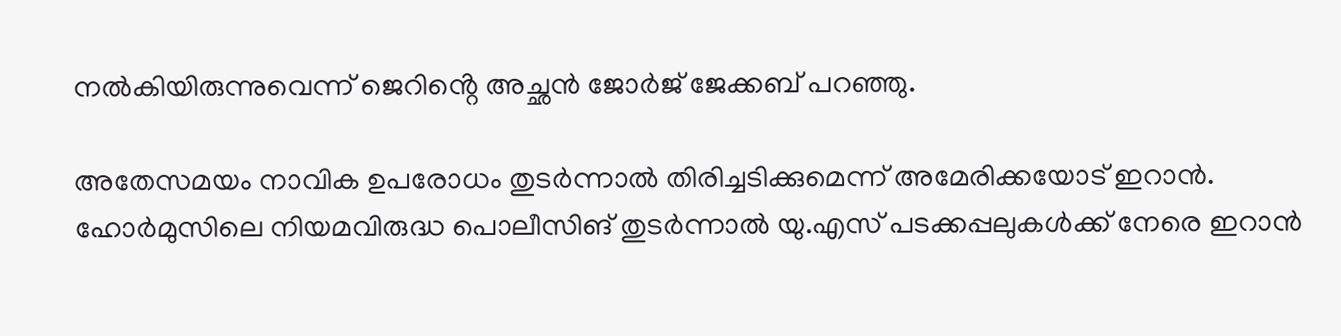നൽകിയിരുന്നുവെന്ന് ജെറിൻ്റെ അച്ഛൻ ജോർജ് ജേക്കബ് പറഞ്ഞു.

അതേസമയം നാവിക ഉപരോധം തുടർന്നാൽ തിരിച്ചടിക്കുമെന്ന് അമേരിക്കയോട് ഇറാൻ. ഹോർമുസിലെ നിയമവിരുദ്ധ പൊലീസിങ് തുടർന്നാൽ യു.എസ് പടക്കപ്പലുകൾക്ക് നേരെ ഇറാൻ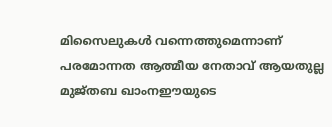മിസൈലുകൾ വന്നെത്തുമെന്നാണ് പരമോന്നത ആത്മീയ നേതാവ് ആയതുല്ല മുജ്തബ ഖാംനഈയുടെ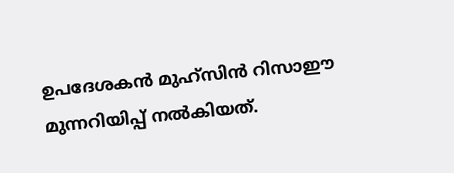ഉപദേശകൻ മുഹ്സിൻ റിസാഈ മുന്നറിയിപ്പ് നൽകിയത്.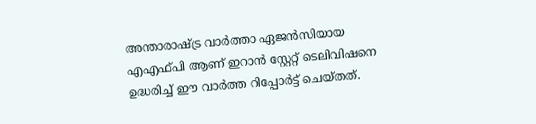അന്താരാഷ്ട്ര വാർത്താ ഏജൻസിയായ എഎഫ്‌പി ആണ് ഇറാൻ സ്റ്റേറ്റ് ടെലിവിഷനെ ഉദ്ധരിച്ച് ഈ വാർത്ത റിപ്പോർട്ട് ചെയ്തത്.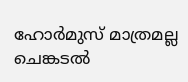ഹോർമുസ് മാത്രമല്ല ചെങ്കടൽ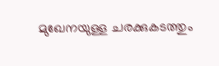മുഖേനയുള്ള ചരക്കുകടത്തും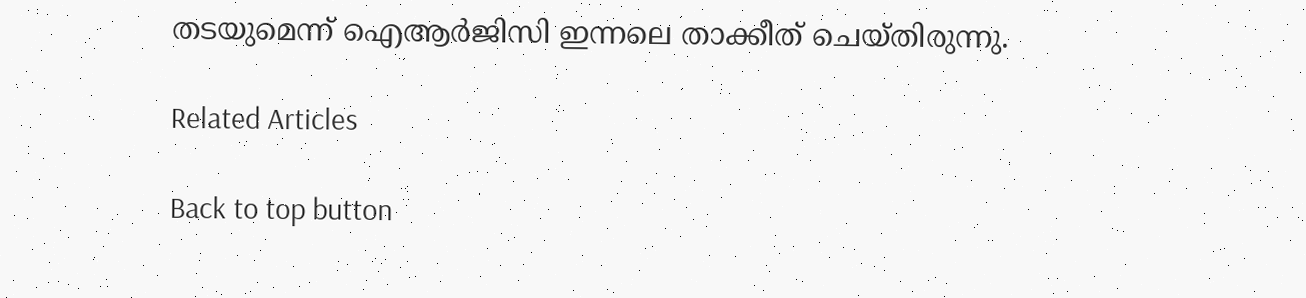തടയുമെന്ന് ഐആർജിസി ഇന്നലെ താക്കീത് ചെയ്തിരുന്നു.

Related Articles

Back to top button